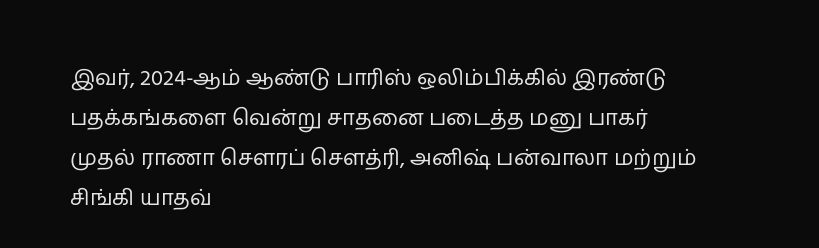இவர், 2024-ஆம் ஆண்டு பாரிஸ் ஒலிம்பிக்கில் இரண்டு பதக்கங்களை வென்று சாதனை படைத்த மனு பாகர் முதல் ராணா சௌரப் சௌத்ரி, அனிஷ் பன்வாலா மற்றும் சிங்கி யாதவ்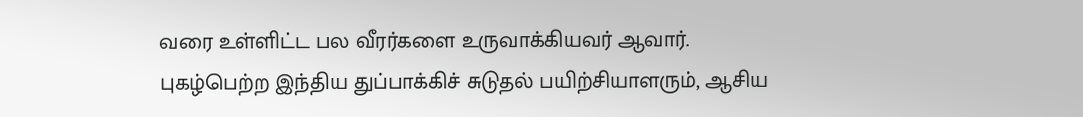வரை உள்ளிட்ட பல வீரர்களை உருவாக்கியவர் ஆவார்.
புகழ்பெற்ற இந்திய துப்பாக்கிச் சுடுதல் பயிற்சியாளரும், ஆசிய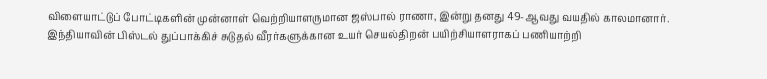விளையாட்டுப் போட்டிகளின் முன்னாள் வெற்றியாளருமான ஜஸ்பால் ராணா, இன்று தனது 49-ஆவது வயதில் காலமானார்.
இந்தியாவின் பிஸ்டல் துப்பாக்கிச் சுடுதல் வீரர்களுக்கான உயர் செயல்திறன் பயிற்சியாளராகப் பணியாற்றி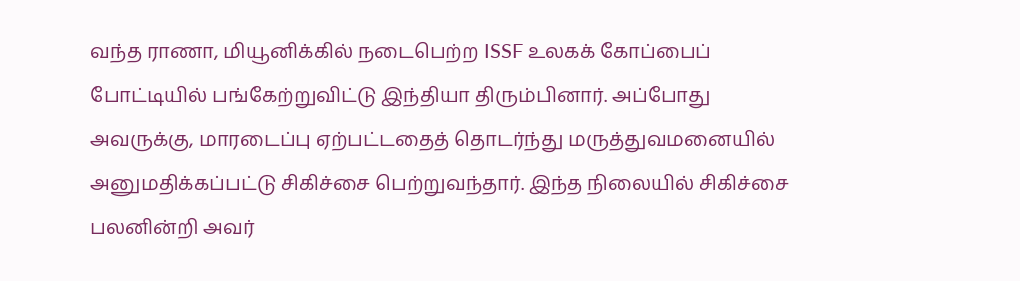வந்த ராணா, மியூனிக்கில் நடைபெற்ற ISSF உலகக் கோப்பைப் போட்டியில் பங்கேற்றுவிட்டு இந்தியா திரும்பினார். அப்போது அவருக்கு, மாரடைப்பு ஏற்பட்டதைத் தொடர்ந்து மருத்துவமனையில் அனுமதிக்கப்பட்டு சிகிச்சை பெற்றுவந்தார். இந்த நிலையில் சிகிச்சை பலனின்றி அவர்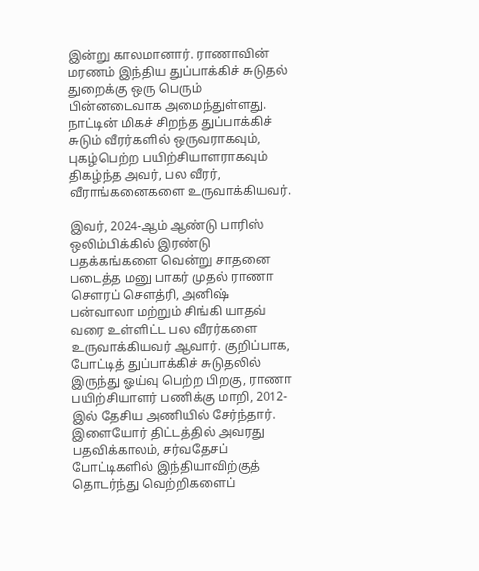இன்று காலமானார். ராணாவின் மரணம் இந்திய துப்பாக்கிச் சுடுதல் துறைக்கு ஒரு பெரும் பின்னடைவாக அமைந்துள்ளது. நாட்டின் மிகச் சிறந்த துப்பாக்கிச் சுடும் வீரர்களில் ஒருவராகவும், புகழ்பெற்ற பயிற்சியாளராகவும் திகழ்ந்த அவர், பல வீரர், வீராங்கனைகளை உருவாக்கியவர்.

இவர், 2024-ஆம் ஆண்டு பாரிஸ் ஒலிம்பிக்கில் இரண்டு பதக்கங்களை வென்று சாதனை படைத்த மனு பாகர் முதல் ராணா சௌரப் சௌத்ரி, அனிஷ் பன்வாலா மற்றும் சிங்கி யாதவ் வரை உள்ளிட்ட பல வீரர்களை உருவாக்கியவர் ஆவார். குறிப்பாக, போட்டித் துப்பாக்கிச் சுடுதலில் இருந்து ஓய்வு பெற்ற பிறகு, ராணா பயிற்சியாளர் பணிக்கு மாறி, 2012-இல் தேசிய அணியில் சேர்ந்தார். இளையோர் திட்டத்தில் அவரது பதவிக்காலம், சர்வதேசப் போட்டிகளில் இந்தியாவிற்குத் தொடர்ந்து வெற்றிகளைப்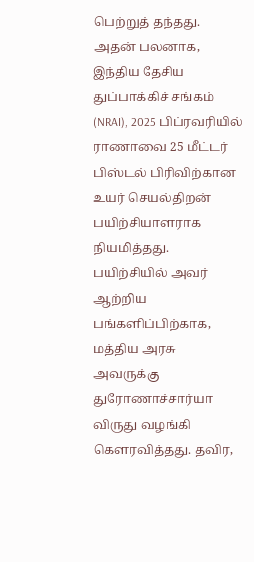பெற்றுத் தந்தது. அதன் பலனாக, இந்திய தேசிய துப்பாக்கிச் சங்கம் (NRAI), 2025 பிப்ரவரியில் ராணாவை 25 மீட்டர் பிஸ்டல் பிரிவிற்கான உயர் செயல்திறன் பயிற்சியாளராக நியமித்தது. பயிற்சியில் அவர் ஆற்றிய பங்களிப்பிற்காக, மத்திய அரசு அவருக்கு துரோணாச்சார்யா விருது வழங்கி கெளரவித்தது. தவிர,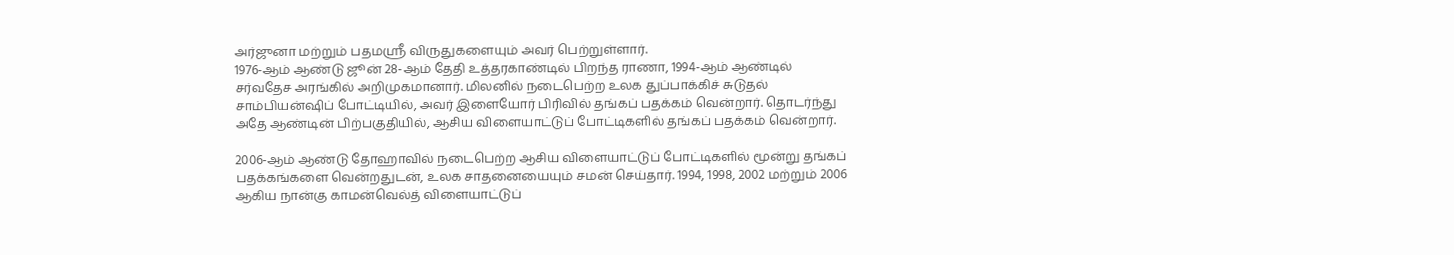அர்ஜுனா மற்றும் பதமஸ்ரீ விருதுகளையும் அவர் பெற்றுள்ளார்.
1976-ஆம் ஆண்டு ஜூன் 28-ஆம் தேதி உத்தரகாண்டில் பிறந்த ராணா, 1994-ஆம் ஆண்டில் சர்வதேச அரங்கில் அறிமுகமானார். மிலனில் நடைபெற்ற உலக துப்பாக்கிச் சுடுதல் சாம்பியன்ஷிப் போட்டியில், அவர் இளையோர் பிரிவில் தங்கப் பதக்கம் வென்றார். தொடர்ந்து அதே ஆண்டின் பிற்பகுதியில், ஆசிய விளையாட்டுப் போட்டிகளில் தங்கப் பதக்கம் வென்றார்.

2006-ஆம் ஆண்டு தோஹாவில் நடைபெற்ற ஆசிய விளையாட்டுப் போட்டிகளில் மூன்று தங்கப் பதக்கங்களை வென்றதுடன், உலக சாதனையையும் சமன் செய்தார். 1994, 1998, 2002 மற்றும் 2006 ஆகிய நான்கு காமன்வெல்த் விளையாட்டுப்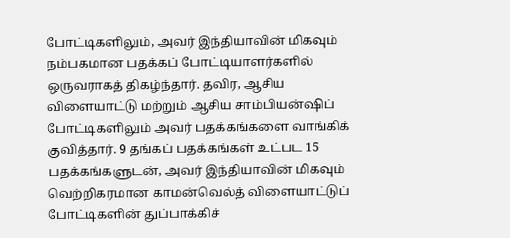போட்டிகளிலும், அவர் இந்தியாவின் மிகவும் நம்பகமான பதக்கப் போட்டியாளர்களில் ஒருவராகத் திகழ்ந்தார். தவிர, ஆசிய விளையாட்டு மற்றும் ஆசிய சாம்பியன்ஷிப் போட்டிகளிலும் அவர் பதக்கங்களை வாங்கிக் குவித்தார். 9 தங்கப் பதக்கங்கள் உட்பட 15 பதக்கங்களுடன், அவர் இந்தியாவின் மிகவும் வெற்றிகரமான காமன்வெல்த் விளையாட்டுப் போட்டிகளின் துப்பாக்கிச்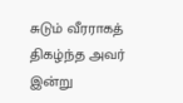சுடும் வீரராகத் திகழ்ந்த அவர் இன்று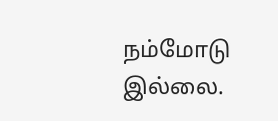நம்மோடு இல்லை.